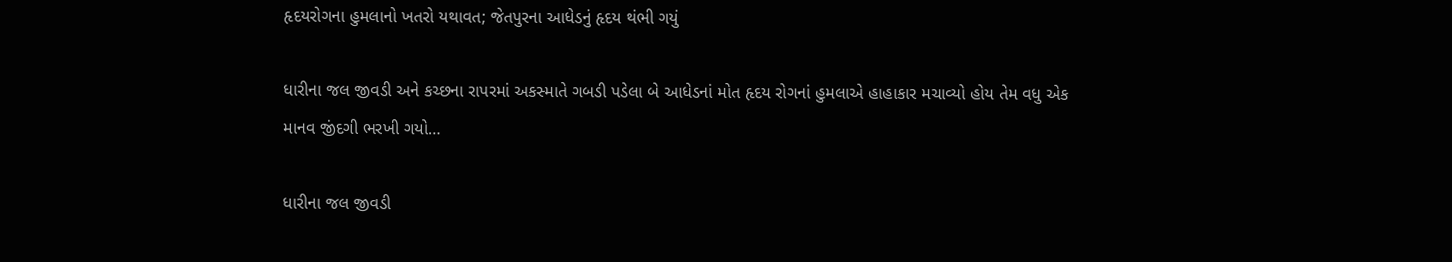હૃદયરોગના હુમલાનો ખતરો યથાવત; જેતપુરના આધેડનું હૃદય થંભી ગયું

ધારીના જલ જીવડી અને કચ્છના રાપરમાં અકસ્માતે ગબડી પડેલા બે આધેડનાં મોત હૃદય રોગનાં હુમલાએ હાહાકાર મચાવ્યો હોય તેમ વધુ એક માનવ જીંદગી ભરખી ગયો…

ધારીના જલ જીવડી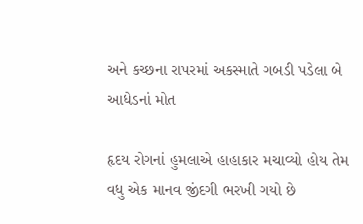અને કચ્છના રાપરમાં અકસ્માતે ગબડી પડેલા બે આધેડનાં મોત

હૃદય રોગનાં હુમલાએ હાહાકાર મચાવ્યો હોય તેમ વધુ એક માનવ જીંદગી ભરખી ગયો છે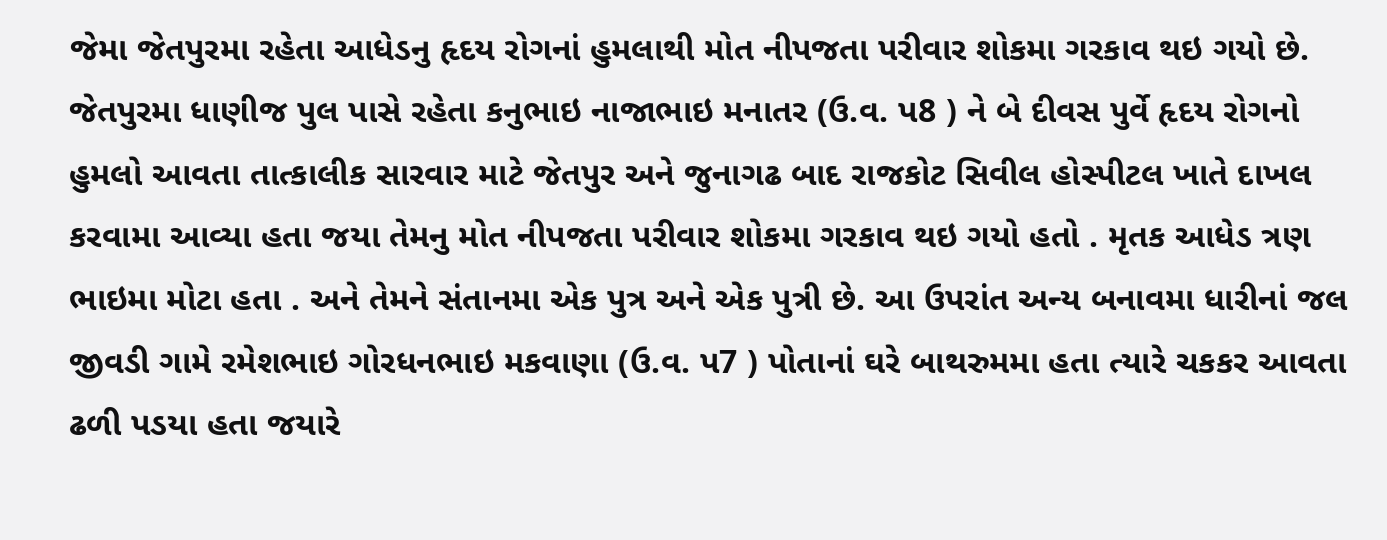જેમા જેતપુરમા રહેતા આધેડનુ હૃદય રોગનાં હુમલાથી મોત નીપજતા પરીવાર શોકમા ગરકાવ થઇ ગયો છે. જેતપુરમા ધાણીજ પુલ પાસે રહેતા કનુભાઇ નાજાભાઇ મનાતર (ઉ.વ. પ8 ) ને બે દીવસ પુર્વે હૃદય રોગનો હુમલો આવતા તાત્કાલીક સારવાર માટે જેતપુર અને જુનાગઢ બાદ રાજકોટ સિવીલ હોસ્પીટલ ખાતે દાખલ કરવામા આવ્યા હતા જયા તેમનુ મોત નીપજતા પરીવાર શોકમા ગરકાવ થઇ ગયો હતો . મૃતક આધેડ ત્રણ ભાઇમા મોટા હતા . અને તેમને સંતાનમા એક પુત્ર અને એક પુત્રી છે. આ ઉપરાંત અન્ય બનાવમા ધારીનાં જલ જીવડી ગામે રમેશભાઇ ગોરધનભાઇ મકવાણા (ઉ.વ. પ7 ) પોતાનાં ઘરે બાથરુમમા હતા ત્યારે ચકકર આવતા ઢળી પડયા હતા જયારે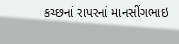કચ્છનાં રાપરનાં માનસીંગભાઇ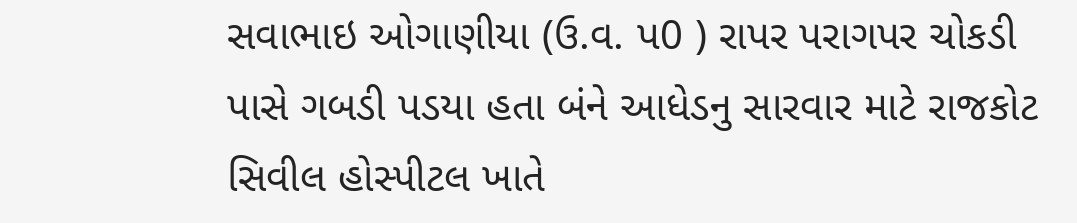સવાભાઇ ઓગાણીયા (ઉ.વ. પ0 ) રાપર પરાગપર ચોકડી પાસે ગબડી પડયા હતા બંને આધેડનુ સારવાર માટે રાજકોટ સિવીલ હોસ્પીટલ ખાતે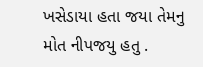ખસેડાયા હતા જયા તેમનુ મોત નીપજયુ હતુ .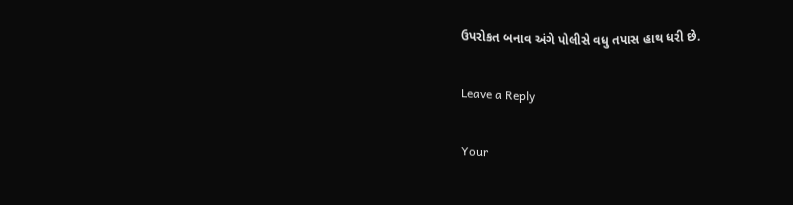ઉપરોકત બનાવ અંગે પોલીસે વધુ તપાસ હાથ ધરી છે.

Leave a Reply

Your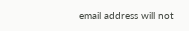email address will not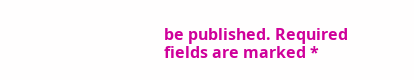be published. Required fields are marked *